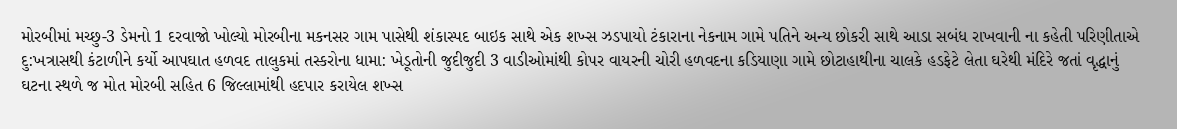મોરબીમાં મચ્છુ-3 ડેમનો 1 દરવાજો ખોલ્યો મોરબીના મકનસર ગામ પાસેથી શંકાસ્પદ બાઇક સાથે એક શખ્સ ઝડપાયો ટંકારાના નેકનામ ગામે પતિને અન્ય છોકરી સાથે આડા સબંધ રાખવાની ના કહેતી પરિણીતાએ દુ:ખત્રાસથી કંટાળીને કર્યો આપઘાત હળવદ તાલુકમાં તસ્કરોના ધામા: ખેડૂતોની જુદીજુદી 3 વાડીઓમાંથી કોપર વાયરની ચોરી હળવદના કડિયાણા ગામે છોટાહાથીના ચાલકે હડફેટે લેતા ઘરેથી મંદિરે જતાં વૃદ્ધાનું ઘટના સ્થળે જ મોત મોરબી સહિત 6 જિલ્લામાંથી હદપાર કરાયેલ શખ્સ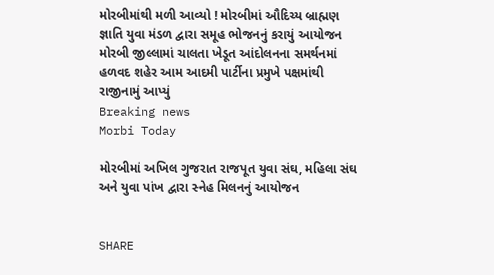મોરબીમાંથી મળી આવ્યો ! મોરબીમાં ઔદિચ્ય બ્રાહ્મણ જ્ઞાતિ યુવા મંડળ દ્વારા સમૂહ ભોજનનું કરાયું આયોજન મોરબી જીલ્લામાં ચાલતા ખેડૂત આંદોલનના સમર્થનમાં હળવદ શહેર આમ આદમી પાર્ટીના પ્રમુખે પક્ષમાંથી રાજીનામું આપ્યું
Breaking news
Morbi Today

મોરબીમાં અખિલ ગુજરાત રાજપૂત યુવા સંઘ, મહિલા સંઘ અને યુવા પાંખ દ્વારા સ્નેહ મિલનનું આયોજન


SHARE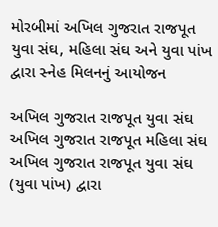મોરબીમાં અખિલ ગુજરાત રાજપૂત યુવા સંઘ, મહિલા સંઘ અને યુવા પાંખ દ્વારા સ્નેહ મિલનનું આયોજન

અખિલ ગુજરાત રાજપૂત યુવા સંઘ અખિલ ગુજરાત રાજપૂત મહિલા સંઘ અખિલ ગુજરાત રાજપૂત યુવા સંઘ (યુવા પાંખ) દ્વારા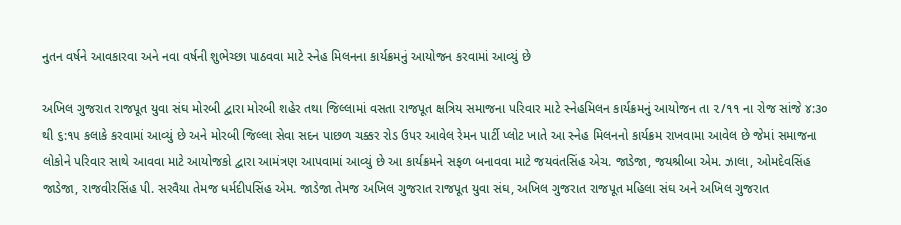નુતન વર્ષને આવકારવા અને નવા વર્ષની શુભેચ્છા પાઠવવા માટે સ્નેહ મિલનના કાર્યક્રમનું આયોજન કરવામાં આવ્યું છે

અખિલ ગુજરાત રાજપૂત યુવા સંઘ મોરબી દ્વારા મોરબી શહેર તથા જિલ્લામાં વસતા રાજપૂત ક્ષત્રિય સમાજના પરિવાર માટે સ્નેહમિલન કાર્યક્રમનું આયોજન તા ૨/૧૧ ના રોજ સાંજે ૪:૩૦ થી ૬:૧૫ કલાકે કરવામાં આવ્યું છે અને મોરબી જિલ્લા સેવા સદન પાછળ ચક્કર રોડ ઉપર આવેલ રેમન પાર્ટી પ્લોટ ખાતે આ સ્નેહ મિલનનો કાર્યક્રમ રાખવામા આવેલ છે જેમાં સમાજના લોકોને પરિવાર સાથે આવવા માટે આયોજકો દ્વારા આમંત્રણ આપવામાં આવ્યું છે આ કાર્યક્રમને સફળ બનાવવા માટે જયવંતસિંહ એચ. જાડેજા, જયશ્રીબા એમ. ઝાલા, ઓમદેવસિંહ જાડેજા, રાજવીરસિંહ પી. સરવૈયા તેમજ ધર્મદીપસિંહ એમ. જાડેજા તેમજ અખિલ ગુજરાત રાજપૂત યુવા સંઘ, અખિલ ગુજરાત રાજપૂત મહિલા સંઘ અને અખિલ ગુજરાત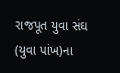રાજપૂત યુવા સંઘ (યુવા પાંખ)ના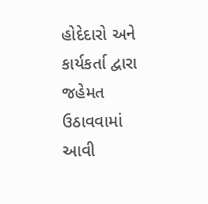હોદેદારો અને કાર્યકર્તા દ્વારા જહેમત ઉઠાવવામાં આવી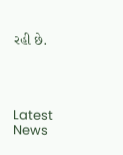રહી છે.




Latest News